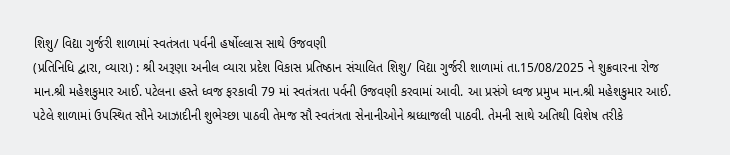શિશુ/ વિદ્યા ગુર્જરી શાળામાં સ્વતંત્રતા પર્વની હર્ષોલ્લાસ સાથે ઉજવણી
(પ્રતિનિધિ દ્વારા, વ્યારા) : શ્રી અરૂણા અનીલ વ્યારા પ્રદેશ વિકાસ પ્રતિષ્ઠાન સંચાલિત શિશુ/ વિદ્યા ગુર્જરી શાળામાં તા.15/08/2025 ને શુક્રવારના રોજ માન.શ્રી મહેશકુમાર આઈ. પટેલના હસ્તે ધ્વજ ફરકાવી 79 માં સ્વતંત્રતા પર્વની ઉજવણી કરવામાં આવી. આ પ્રસંગે ધ્વજ પ્રમુખ માન.શ્રી મહેશકુમાર આઈ. પટેલે શાળામાં ઉપસ્થિત સૌને આઝાદીની શુભેચ્છા પાઠવી તેમજ સૌ સ્વતંત્રતા સેનાનીઓને શ્રધ્ધાજલી પાઠવી. તેમની સાથે અતિથી વિશેષ તરીકે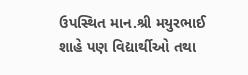ઉપસ્થિત માન.શ્રી મયુરભાઈ શાહે પણ વિદ્યાર્થીઓ તથા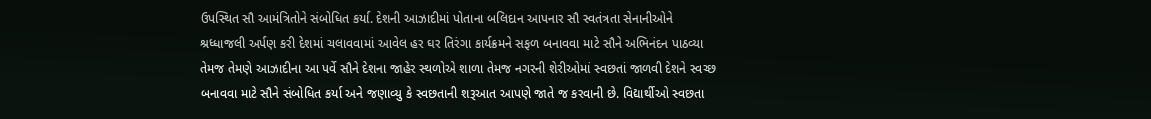ઉપસ્થિત સૌ આમંત્રિતોને સંબોધિત કર્યા. દેશની આઝાદીમાં પોતાના બલિદાન આપનાર સૌ સ્વતંત્રતા સેનાનીઓને શ્રધ્ધાજલી અર્પણ કરી દેશમાં ચલાવવામાં આવેલ હર ઘર તિરંગા કાર્યક્રમને સફળ બનાવવા માટે સૌને અભિનંદન પાઠવ્યા તેમજ તેમણે આઝાદીના આ પર્વે સૌને દેશના જાહેર સ્થળોએ શાળા તેમજ નગરની શેરીઓમાં સ્વછતાં જાળવી દેશને સ્વચ્છ બનાવવા માટે સૌને સંબોધિત કર્યા અને જણાવ્યુ કે સ્વછતાની શરૂઆત આપણે જાતે જ કરવાની છે. વિદ્યાર્થીઓ સ્વછતા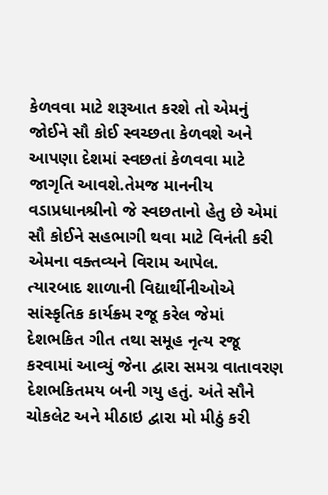કેળવવા માટે શરૂઆત કરશે તો એમનું જોઈને સૌ કોઈ સ્વચ્છતા કેળવશે અને આપણા દેશમાં સ્વછતાં કેળવવા માટે જાગૃતિ આવશે.તેમજ માનનીય વડાપ્રધાનશ્રીનો જે સ્વછતાનો હેતુ છે એમાં સૌ કોઈને સહભાગી થવા માટે વિનંતી કરી એમના વક્તવ્યને વિરામ આપેલ.
ત્યારબાદ શાળાની વિદ્યાર્થીનીઓએ સાંસ્કૃતિક કાર્યક્ર્મ રજૂ કરેલ જેમાં દેશભકિત ગીત તથા સમૂહ નૃત્ય રજૂ કરવામાં આવ્યું જેના દ્વારા સમગ્ર વાતાવરણ દેશભકિતમય બની ગયુ હતું. અંતે સૌને ચોકલેટ અને મીઠાઇ દ્વારા મો મીઠું કરી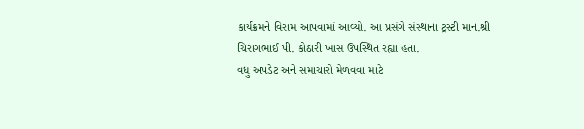કાર્યક્રમને વિરામ આપવામાં આવ્યો. આ પ્રસંગે સંસ્થાના ટ્રસ્ટી માન.શ્રી ચિરાગભાઈ પી. કોઠારી ખાસ ઉપસ્થિત રહ્યા હતા.
વધુ અપડેટ અને સમાચારો મેળવવા માટે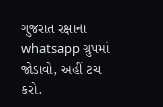ગુજરાત રક્ષાના whatsapp ગ્રુપમાં જોડાવો, અહીં ટચ કરો.